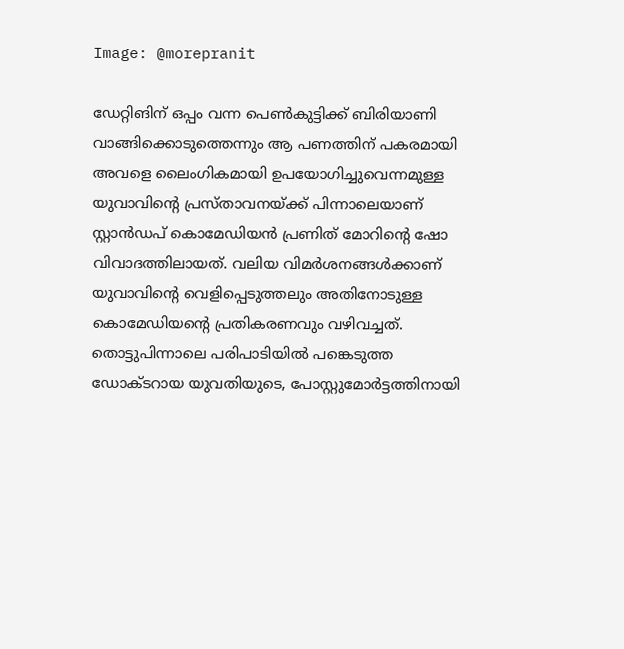Image: @morepranit

ഡേറ്റിങിന് ഒപ്പം വന്ന പെണ്‍കുട്ടിക്ക് ബിരിയാണി വാങ്ങിക്കൊടുത്തെന്നും ആ പണത്തിന് പകരമായി അവളെ ലൈംഗികമായി ഉപയോഗിച്ചുവെന്നമുള്ള യുവാവിന്‍റെ പ്രസ്താവനയ്ക്ക് പിന്നാലെയാണ് സ്റ്റാന്‍ഡപ് കൊമേഡിയന്‍ പ്രണിത് മോറിന്‍റെ ഷോ വിവാദത്തിലായത്. വലിയ വിമര്‍ശനങ്ങള്‍ക്കാണ് യുവാവിന്‍റെ വെളിപ്പെടുത്തലും അതിനോടുള്ള കൊമേഡിയന്‍റെ പ്രതികരണവും വഴിവച്ചത്. തൊട്ടുപിന്നാലെ പരിപാടിയില്‍ പങ്കെടുത്ത ഡോക്ടറായ യുവതിയുടെ, പോസ്റ്റുമോര്‍ട്ടത്തിനായി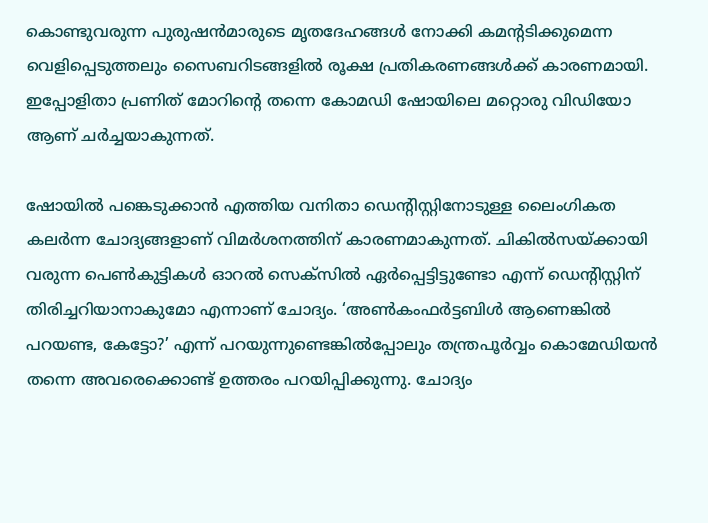കൊണ്ടുവരുന്ന പുരുഷന്‍മാരുടെ മൃതദേഹങ്ങള്‍ നോക്കി കമന്‍റടിക്കുമെന്ന വെളിപ്പെടുത്തലും സൈബറിടങ്ങളില്‍ രൂക്ഷ പ്രതികരണങ്ങള്‍ക്ക് കാരണമായി. ഇപ്പോളിതാ പ്രണിത് മോറിന്‍റെ തന്നെ കോമഡി ഷോയിലെ മറ്റൊരു വിഡിയോ ആണ് ചര്‍ച്ചയാകുന്നത്.

ഷോയില്‍ പങ്കെടുക്കാന്‍ എത്തിയ വനിതാ ഡെന്‍റിസ്റ്റിനോടുള്ള ലൈംഗികത കലര്‍ന്ന ചോദ്യങ്ങളാണ് വിമര്‍ശനത്തിന് കാരണമാകുന്നത്. ചികില്‍സയ്ക്കായി വരുന്ന പെണ്‍കു‍ട്ടികള്‍ ഓറല്‍ സെക്സില്‍ ഏര്‍പ്പെട്ടിട്ടുണ്ടോ എന്ന് ഡെന്‍റിസ്റ്റിന് തിരിച്ചറിയാനാകുമോ എന്നാണ് ചോദ്യം. ‘അൺകംഫർട്ടബിൾ ആണെങ്കിൽ പറയണ്ട, കേട്ടോ?’ എന്ന് പറയുന്നുണ്ടെങ്കില്‍പ്പോലും തന്ത്രപൂര്‍വ്വം കൊമേഡിയന്‍ തന്നെ അവരെക്കൊണ്ട് ഉത്തരം പറയിപ്പിക്കുന്നു. ചോദ്യം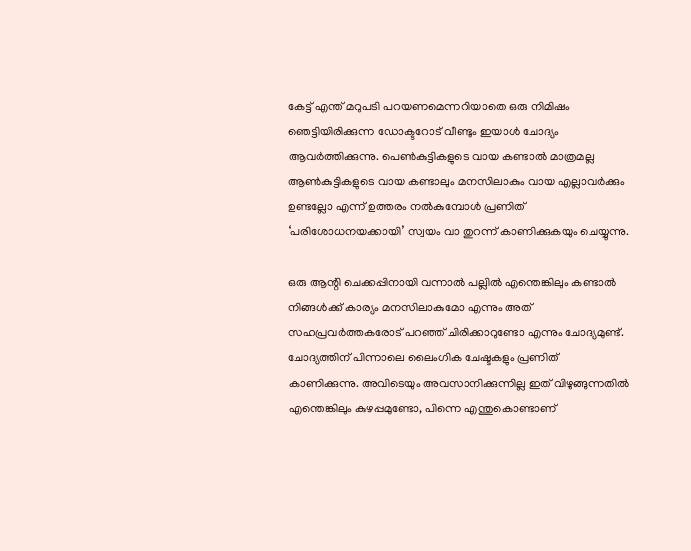കേട്ട് എന്ത് മറുപടി പറയണമെന്നറിയാതെ ഒരു നിമിഷം ഞെട്ടിയിരിക്കുന്ന ഡോക്ടറോട് വീണ്ടും ഇയാള്‍ ചോദ്യം ആവര്‍ത്തിക്കുന്നു. പെണ്‍കുട്ടികളുടെ വായ കണ്ടാല്‍ മാത്രമല്ല ആണ്‍കുട്ടികളുടെ വായ കണ്ടാലും മനസിലാകും വായ എല്ലാവര്‍ക്കും ഉണ്ടല്ലോ എന്ന് ഉത്തരം നല്‍കുമ്പോള്‍ പ്രണിത് ‘പരിശോധനയക്കായി’ സ്വയം വാ തുറന്ന് കാണിക്കുകയും ചെയ്യുന്നു.

ഒരു ആന്റി ചെക്കപ്പിനായി വന്നാല്‍ പല്ലില്‍ എന്തെങ്കിലും കണ്ടാല്‍ നിങ്ങള്‍ക്ക് കാര്യം മനസിലാകുമോ എന്നും അത് സഹപ്രവര്‍ത്തകരോട് പറഞ്ഞ് ചിരിക്കാറുണ്ടോ എന്നും ചോദ്യമുണ്ട്. ചോദ്യത്തിന് പിന്നാലെ ലൈംഗിക ചേഷ്ടകളും പ്രണിത് കാണിക്കുന്നു. അവിടെയും അവസാനിക്കുന്നില്ല ഇത് വിഴുങ്ങുന്നതിൽ എന്തെങ്കിലും കുഴപ്പമുണ്ടോ, പിന്നെ എന്തുകൊണ്ടാണ്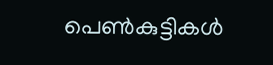പെൺകുട്ടികൾ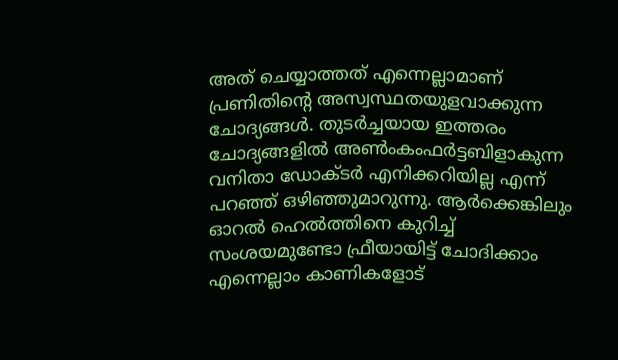അത് ചെയ്യാത്തത് എന്നെല്ലാമാണ് പ്രണിതിന്‍റെ അസ്വസ്ഥതയുളവാക്കുന്ന ചോദ്യങ്ങള്‍. തുടര്‍ച്ചയായ ഇത്തരം ചോദ്യങ്ങളില്‍ അണ്‍ംകംഫര്‍ട്ടബിളാകുന്ന വനിതാ ഡോക്ടര്‍ എനിക്കറിയില്ല എന്ന് പറഞ്ഞ് ഒഴിഞ്ഞുമാറുന്നു. ആര്‍ക്കെങ്കിലും ഓറല്‍ ഹെല്‍ത്തിനെ കുറിച്ച് സംശയമുണ്ടോ ഫ്രീയായിട്ട് ചോദിക്കാം എന്നെല്ലാം കാണികളോട്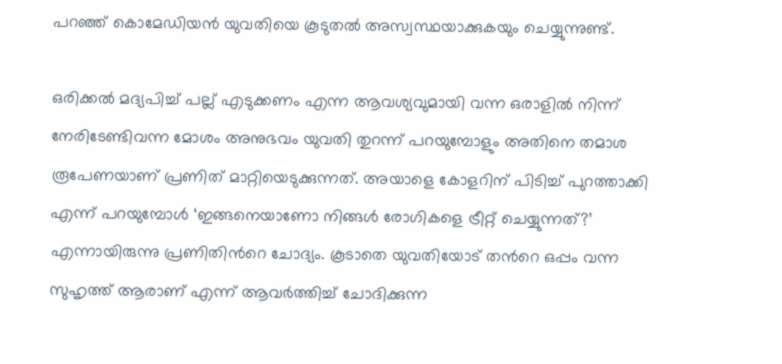പറഞ്ഞ് കൊമേഡിയന്‍ യുവതിയെ കൂടുതല്‍ അസ്വസ്ഥയാക്കുകയും ചെയ്യുന്നുണ്ട്.

ഒരിക്കല്‍ മദ്യപിച്ച് പല്ല് എടുക്കണം എന്ന ആവശ്യവുമായി വന്ന ഒരാളില്‍ നിന്ന് നേരിടേണ്ടിവന്ന മോശം അനുഭവം യുവതി തുറന്ന് പറയുമ്പോളും അതിനെ തമാശ രൂപേണയാണ് പ്രണിത് മാറ്റിയെടുക്കുന്നത്. അയാളെ കോളറിന് പിടിച്ച് പുറത്താക്കി എന്ന് പറയുമ്പോള്‍ ‘ഇങ്ങനെയാണോ നിങ്ങൾ രോഗികളെ ട്രീറ്റ് ചെയ്യുന്നത്?’  എന്നായിരുന്നു പ്രണിതിന്‍റെ ചോദ്യം. കൂടാതെ യുവതിയോട് തന്‍റെ ഒപ്പം വന്ന സുഹൃത്ത് ആരാണ് എന്ന് ആവര്‍ത്തിച്ച് ചോദിക്കുന്ന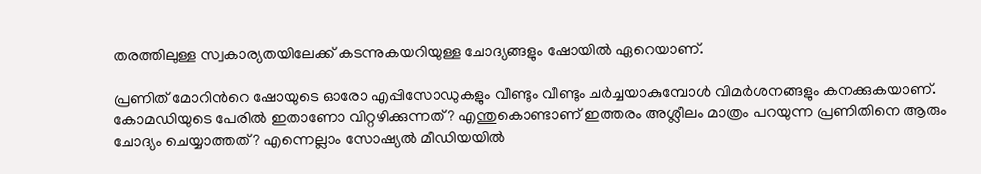തരത്തിലുള്ള സ്വകാര്യതയിലേക്ക് കടന്നുകയറിയുള്ള ചോദ്യങ്ങളും ഷോയില്‍ ഏറെയാണ്.

പ്രണിത് മോറിന്‍റെ ഷോയുടെ ഓരോ എപ്പിസോഡുകളും വീണ്ടും വീണ്ടും ചര്‍ച്ചയാകുമ്പോള്‍ വിമര്‍ശനങ്ങളും കനക്കുകയാണ്. കോമഡിയുടെ പേരിൽ ഇതാണോ വിറ്റഴിക്കുന്നത്? എന്തുകൊണ്ടാണ് ഇത്തരം അശ്ലീലം മാത്രം പറയുന്ന പ്രണിതിനെ ആരും ചോദ്യം ചെയ്യാത്തത്? എന്നെല്ലാം സോഷ്യല്‍ മീഡിയയില്‍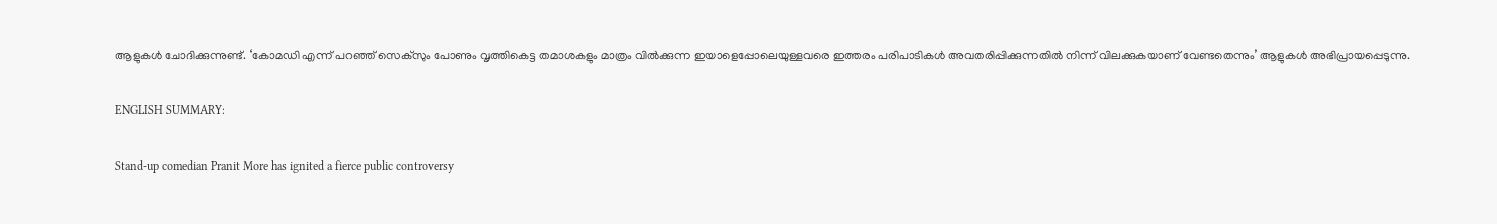ആളുകള്‍ ചോദിക്കുന്നുണ്ട്. ‘കോമഡി എന്ന് പറഞ്ഞ് സെക്സും പോണും വൃത്തികെട്ട തമാശകളും മാത്രം വിൽക്കുന്ന ഇയാളെപ്പോലെയുള്ളവരെ ഇത്തരം പരിപാടികൾ അവതരിപ്പിക്കുന്നതിൽ നിന്ന് വിലക്കുകയാണ് വേണ്ടതെന്നും’ ആളുകള്‍ അഭിപ്രായപ്പെടുന്നു.

ENGLISH SUMMARY:

Stand-up comedian Pranit More has ignited a fierce public controversy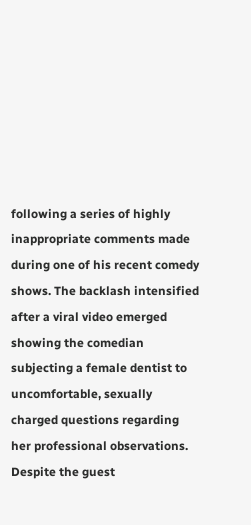following a series of highly inappropriate comments made during one of his recent comedy shows. The backlash intensified after a viral video emerged showing the comedian subjecting a female dentist to uncomfortable, sexually charged questions regarding her professional observations. Despite the guest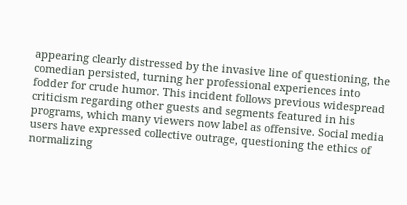appearing clearly distressed by the invasive line of questioning, the comedian persisted, turning her professional experiences into fodder for crude humor. This incident follows previous widespread criticism regarding other guests and segments featured in his programs, which many viewers now label as offensive. Social media users have expressed collective outrage, questioning the ethics of normalizing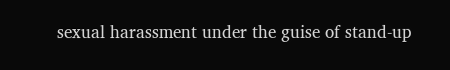sexual harassment under the guise of stand-up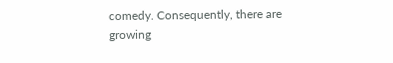comedy. Consequently, there are growing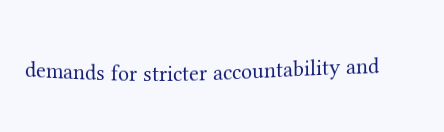demands for stricter accountability and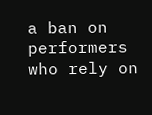a ban on performers who rely on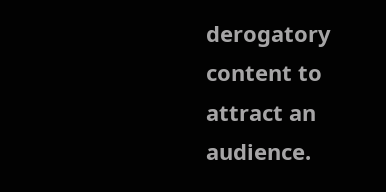derogatory content to attract an audience.